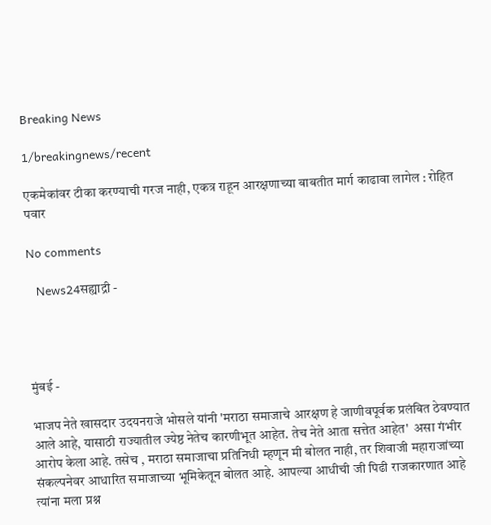Breaking News

1/breakingnews/recent

एकमेकांवर टीका करण्याची गरज नाही, एकत्र राहून आरक्षणाच्या बाबतीत मार्ग काढावा लागेल : रोहित पवार

No comments

   News24सह्याद्री -




मुंबई -

भाजप नेते खासदार उदयनराजे भोसले यांनी 'मराठा समाजाचे आरक्षण हे जाणीवपूर्वक प्रलंबित ठेवण्यात आले आहे, यासाठी राज्यातील ज्येष्ठ नेतेच कारणीभूत आहेत. तेच नेते आता सत्तेत आहेत'  असा गंभीर आरोप केला आहे. तसेच , मराठा समाजाचा प्रतिनिधी म्हणून मी बोलत नाही, तर शिवाजी महाराजांच्या संकल्पनेवर आधारित समाजाच्या भूमिकेतून बोलत आहे. आपल्या आधीची जी पिढी राजकारणात आहे त्यांना मला प्रश्न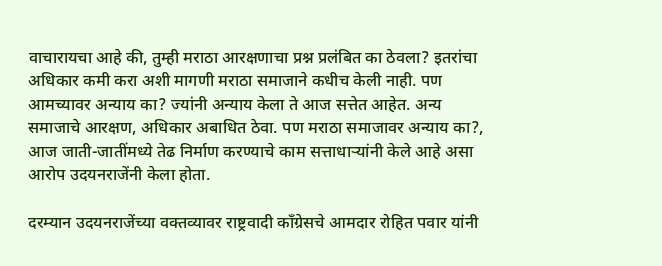वाचारायचा आहे की, तुम्ही मराठा आरक्षणाचा प्रश्न प्रलंबित का ठेवला? इतरांचा अधिकार कमी करा अशी मागणी मराठा समाजाने कधीच केली नाही. पण आमच्यावर अन्याय का? ज्यांनी अन्याय केला ते आज सत्तेत आहेत. अन्य समाजाचे आरक्षण, अधिकार अबाधित ठेवा. पण मराठा समाजावर अन्याय का?, आज जाती-जातींमध्ये तेढ निर्माण करण्याचे काम सत्ताधाऱ्यांनी केले आहे असा आरोप उदयनराजेंनी केला होता.

दरम्यान उदयनराजेंच्या वक्तव्यावर राष्ट्रवादी काँग्रेसचे आमदार रोहित पवार यांनी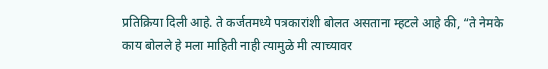प्रतिक्रिया दिली आहे. ते कर्जतमध्ये पत्रकारांशी बोलत असताना म्हटले आहे की, “ते नेमके काय बोलले हे मला माहिती नाही त्यामुळे मी त्याच्यावर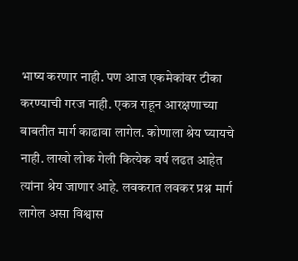भाष्य करणार नाही. पण आज एकमेकांवर टीका करण्याची गरज नाही. एकत्र राहून आरक्षणाच्या बाबतीत मार्ग काढावा लागेल. कोणाला श्रेय घ्यायचे नाही. लाखो लोक गेली कित्येक वर्ष लढत आहेत त्यांना श्रेय जाणार आहे. लवकरात लवकर प्रश्न मार्ग लागेल असा विश्वास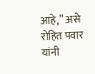आहे,” असे रोहित पवार यांनी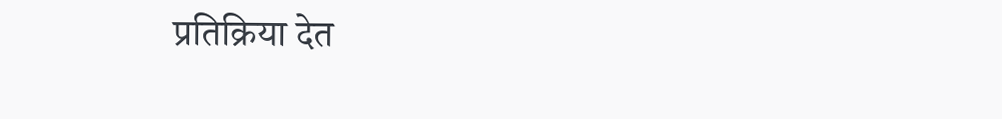प्रतिक्रिया देत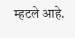म्हटले आहे.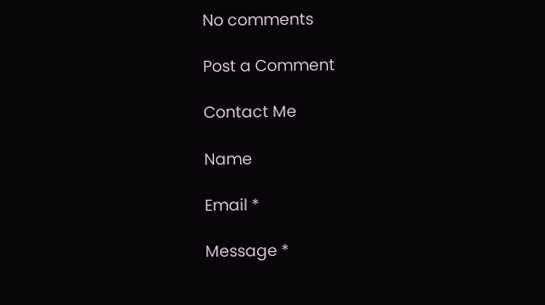No comments

Post a Comment

Contact Me

Name

Email *

Message *